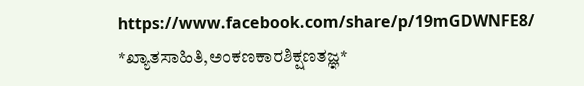https://www.facebook.com/share/p/19mGDWNFE8/ *ಖ್ಯಾತಸಾಹಿತಿ,ಅಂಕಣಕಾರಶಿಕ್ಷಣತಜ್ಞ*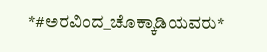*#ಅರವಿಂದ_ಚೊಕ್ಕಾಡಿಯವರು*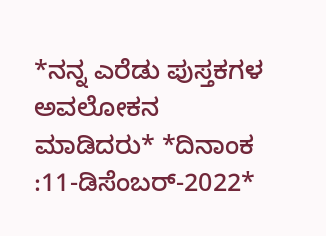*ನನ್ನ ಎರೆಡು ಪುಸ್ತಕಗಳ ಅವಲೋಕನ ಮಾಡಿದರು* *ದಿನಾಂಕ :11-ಡಿಸೆಂಬರ್-2022*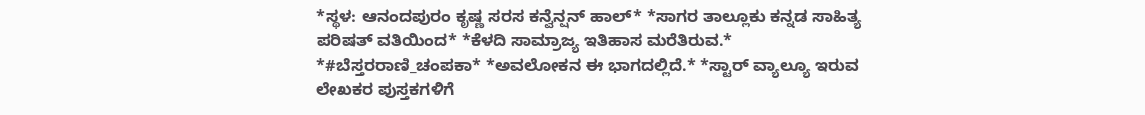*ಸ್ಥಳ: ಆನಂದಪುರಂ ಕೃಷ್ಣ ಸರಸ ಕನ್ವೆನ್ಷನ್ ಹಾಲ್* *ಸಾಗರ ತಾಲ್ಲೂಕು ಕನ್ನಡ ಸಾಹಿತ್ಯ ಪರಿಷತ್ ವತಿಯಿಂದ* *ಕೆಳದಿ ಸಾಮ್ರಾಜ್ಯ ಇತಿಹಾಸ ಮರೆತಿರುವ.* *#ಬೆಸ್ತರರಾಣಿ_ಚಂಪಕಾ* *ಅವಲೋಕನ ಈ ಭಾಗದಲ್ಲಿದೆ.* *ಸ್ಟಾರ್ ವ್ಯಾಲ್ಯೂ ಇರುವ ಲೇಖಕರ ಪುಸ್ತಕಗಳಿಗೆ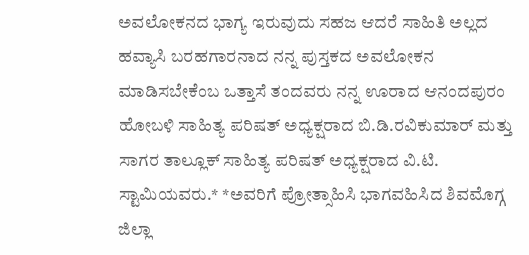ಅವಲೋಕನದ ಭಾಗ್ಯ ಇರುವುದು ಸಹಜ ಆದರೆ ಸಾಹಿತಿ ಅಲ್ಲದ ಹವ್ಯಾಸಿ ಬರಹಗಾರನಾದ ನನ್ನ ಪುಸ್ತಕದ ಅವಲೋಕನ ಮಾಡಿಸಬೇಕೆಂಬ ಒತ್ತಾಸೆ ತಂದವರು ನನ್ನ ಊರಾದ ಆನಂದಪುರಂ ಹೋಬಳಿ ಸಾಹಿತ್ಯ ಪರಿಷತ್ ಅಧ್ಯಕ್ಷರಾದ ಬಿ.ಡಿ.ರವಿಕುಮಾರ್ ಮತ್ತು ಸಾಗರ ತಾಲ್ಲೂಕ್ ಸಾಹಿತ್ಯ ಪರಿಷತ್ ಅಧ್ಯಕ್ಷರಾದ ವಿ.ಟಿ. ಸ್ಟಾಮಿಯವರು.* *ಅವರಿಗೆ ಪ್ರೋತ್ಸಾಹಿಸಿ ಭಾಗವಹಿಸಿದ ಶಿವಮೊಗ್ಗ ಜಿಲ್ಲಾ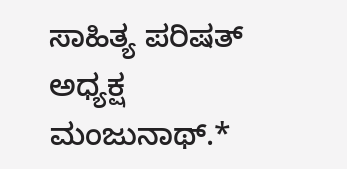ಸಾಹಿತ್ಯ ಪರಿಷತ್ ಅಧ್ಯಕ್ಷ ಮಂಜುನಾಥ್.*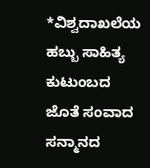*ವಿಶ್ವದಾಖಲೆಯ ಹಬ್ಬು ಸಾಹಿತ್ಯ ಕುಟುಂಬದ ಜೊತೆ ಸಂವಾದ ಸನ್ಮಾನದ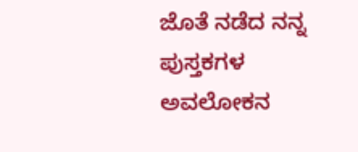ಜೊತೆ ನಡೆದ ನನ್ನ ಪುಸ್ತಕಗಳ ಅವಲೋಕನ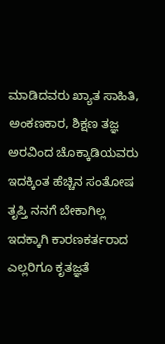ಮಾಡಿದವರು ಖ್ಯಾತ ಸಾಹಿತಿ, ಅಂಕಣಕಾರ, ಶಿಕ್ಷಣ ತಜ್ಞ ಅರವಿಂದ ಚೊಕ್ಕಾಡಿಯವರು ಇದಕ್ಕಿಂತ ಹೆಚ್ಚಿನ ಸಂತೋಷ ತೃಪ್ತಿ ನನಗೆ ಬೇಕಾಗಿಲ್ಲ ಇದಕ್ಕಾಗಿ ಕಾರಣಕರ್ತರಾದ ಎಲ್ಲರಿಗೂ ಕೃತಜ್ಞತೆ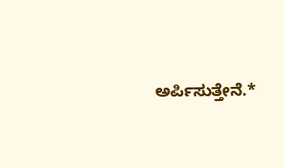ಅರ್ಪಿಸುತ್ತೇನೆ.*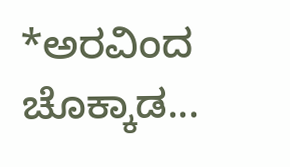*ಅರವಿಂದ ಚೊಕ್ಕಾಡ...